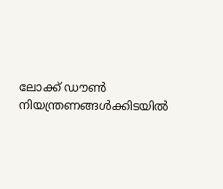ലോക്ക് ഡൗൺ നിയന്ത്രണങ്ങൾക്കിടയിൽ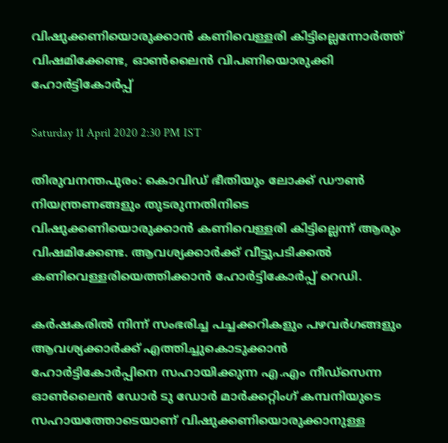വിഷുക്കണിയൊരുക്കാൻ കണിവെള്ളരി കിട്ടില്ലെന്നോർത്ത് വിഷമിക്കേണ്ട, ഓൺലൈൻ വിപണിയൊരുക്കി ഹോർട്ടികോർപ്പ്

Saturday 11 April 2020 2:30 PM IST

തിരുവനന്തപുരം: കൊവിഡ് ഭീതിയും ലോക്ക് ഡൗൺ നിയന്ത്രണങ്ങളും തുടരുന്നതിനിടെ വിഷുക്കണിയൊരുക്കാൻ കണിവെള്ളരി കിട്ടില്ലെന്ന് ആരും വിഷമിക്കേണ്ട. ആവശ്യക്കാർക്ക് വീട്ടുപടിക്കൽ കണിവെള്ളരിയെത്തിക്കാൻ ഹോർട്ടികോർപ്പ് റെഡി.

കർഷകരിൽ നിന്ന് സംഭരിച്ച പച്ചക്കറികളും പഴവർഗങ്ങളും ആവശ്യക്കാർക്ക് എത്തിച്ചുകൊടുക്കാൻ ഹോർട്ടികോർപ്പിനെ സഹായിക്കുന്ന എ.എം നീഡ്സെന്ന ഓൺലൈൻ ഡോർ ടു ‌ഡോർ മാ‌ർക്കറ്റിംഗ് കമ്പനിയുടെ സഹായത്തോടെയാണ് വിഷുക്കണിയൊരുക്കാനുള്ള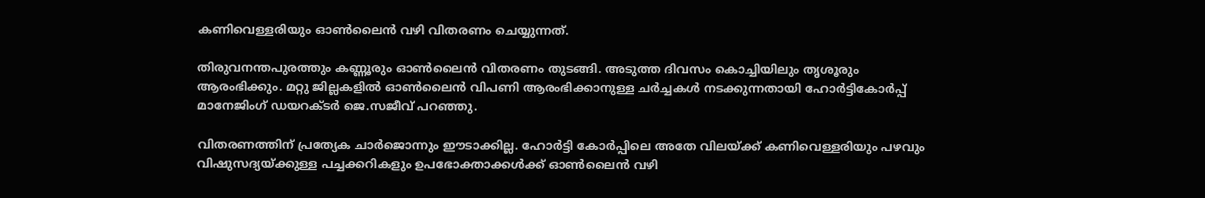കണിവെള്ളരിയും ഓൺലൈൻ വഴി വിതരണം ചെയ്യുന്നത്.

തിരുവനന്തപുരത്തും കണ്ണൂരും ഓൺലൈൻ വിതരണം തുടങ്ങി. അടുത്ത ദിവസം കൊച്ചിയിലും തൃശൂരും ആരംഭിക്കും. മറ്റു ജില്ലകളിൽ ഓൺലൈൻ വിപണി ആരംഭിക്കാനുള്ള ചർച്ചകൾ നടക്കുന്നതായി ഹോർട്ടികോർപ്പ് മാനേജിംഗ് ഡയറക്ടർ ജെ.സജീവ് പറഞ്ഞു.

വിതരണത്തിന് പ്രത്യേക ചാർജൊന്നും ഈടാക്കില്ല. ഹോർട്ടി കോർപ്പിലെ അതേ വിലയ്ക്ക് കണിവെള്ളരിയും പഴവും വിഷുസദ്യയ്ക്കുള്ള പച്ചക്കറികളും ഉപഭോക്താക്കൾക്ക് ഓൺലൈൻ വഴി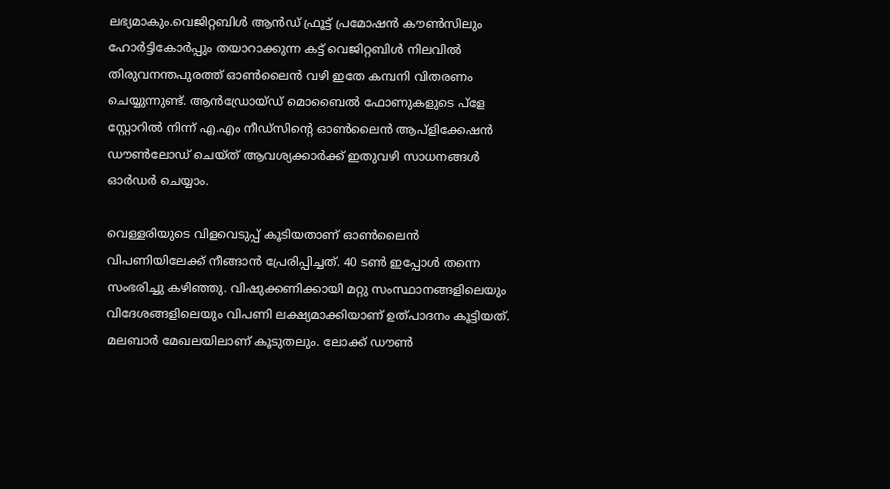ലഭ്യമാകും.വെജിറ്റബിൾ ആൻഡ് ഫ്രൂട്ട് പ്രമോഷൻ കൗൺസിലും ഹോർട്ടികോർപ്പും തയാറാക്കുന്ന കട്ട് വെജിറ്റബിൾ നിലവിൽ തിരുവനന്തപുരത്ത് ഓൺലൈൻ വഴി ഇതേ കമ്പനി വിതരണം ചെയ്യുന്നുണ്ട്. ആൻ‌ഡ്രോയ്ഡ് മൊബൈൽ ഫോണുകളുടെ പ്ളേ സ്റ്റോറിൽ നിന്ന് എ.എം നീഡ്സിന്റെ ഓൺലൈൻ ആപ്ളിക്കേഷൻ ഡൗൺലോഡ് ചെയ്ത് ആവശ്യക്കാർക്ക് ഇതുവഴി സാധനങ്ങൾ ഓർഡർ ചെയ്യാം.

വെള്ളരിയുടെ വിളവെടുപ്പ് കൂടിയതാണ് ഓൺലൈൻ വിപണിയിലേക്ക് നീങ്ങാൻ പ്രേരിപ്പിച്ചത്. 40 ടൺ ഇപ്പോൾ തന്നെ സംഭരിച്ചു കഴിഞ്ഞു. വിഷുക്കണിക്കായി മറ്റു സംസ്ഥാനങ്ങളിലെയും വിദേശങ്ങളിലെയും വിപണി ലക്ഷ്യമാക്കിയാണ് ഉത്പാദനം കൂട്ടിയത്. മലബാർ മേഖലയിലാണ് കൂടുതലും. ലോക്ക് ഡൗൺ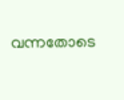വന്നതോടെ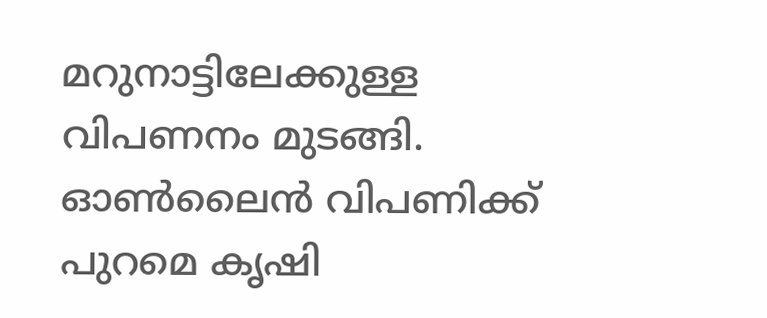മറുനാട്ടിലേക്കുള്ള വിപണനം മുടങ്ങി. ഓൺലൈൻ വിപണിക്ക് പുറമെ കൃഷി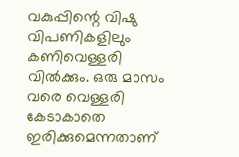വകുപ്പിന്റെ വിഷു വിപണികളിലും കണിവെള്ളരി വിൽക്കും. ഒരു മാസം വരെ വെള്ളരി കേടാകാതെ ഇരിക്കുമെന്നതാണ്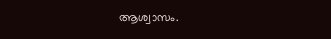ആശ്വാസം.